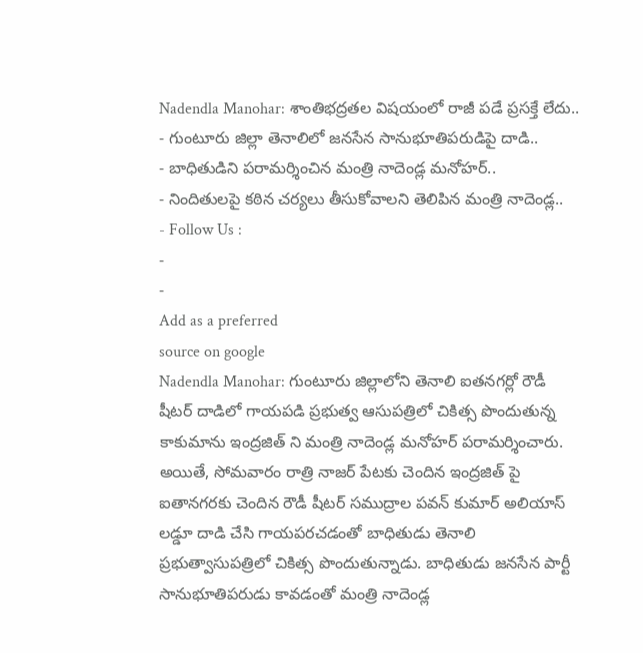Nadendla Manohar: శాంతిభద్రతల విషయంలో రాజీ పడే ప్రసక్తే లేదు..
- గుంటూరు జిల్లా తెనాలిలో జనసేన సానుభూతిపరుడిపై దాడి..
- బాధితుడిని పరామర్శించిన మంత్రి నాదెండ్ల మనోహర్..
- నిందితులపై కఠిన చర్యలు తీసుకోవాలని తెలిపిన మంత్రి నాదెండ్ల..
- Follow Us :
-
-
Add as a preferred
source on google
Nadendla Manohar: గుంటూరు జిల్లాలోని తెనాలి ఐతనగర్లో రౌడీ షీటర్ దాడిలో గాయపడి ప్రభుత్వ ఆసుపత్రిలో చికిత్స పొందుతున్న కాకుమాను ఇంద్రజిత్ ని మంత్రి నాదెండ్ల మనోహర్ పరామర్శించారు. అయితే, సోమవారం రాత్రి నాజర్ పేటకు చెందిన ఇంద్రజిత్ పై ఐతానగరకు చెందిన రౌడీ షీటర్ సముద్రాల పవన్ కుమార్ అలియాస్ లడ్డూ దాడి చేసి గాయపరచడంతో బాధితుడు తెనాలి ప్రభుత్వాసుపత్రిలో చికిత్స పొందుతున్నాడు. బాధితుడు జనసేన పార్టీ సానుభూతిపరుడు కావడంతో మంత్రి నాదెండ్ల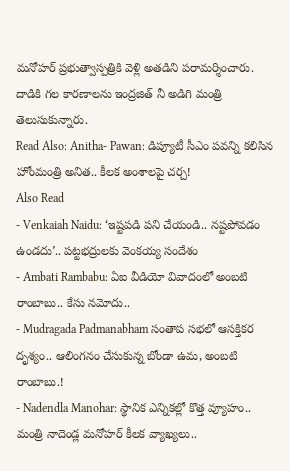మనోహర్ ప్రభుత్వాస్పత్రికి వెళ్లి అతడిని పరామర్శించారు. దాడికి గల కారణాలను ఇంద్రజిత్ నీ అడిగి మంత్రి తెలుసుకున్నారు.
Read Also: Anitha- Pawan: డిప్యూటీ సీఎం పవన్ని కలిసిన హోంమంత్రి అనిత.. కీలక అంశాలపై చర్చ!
Also Read
- Venkaiah Naidu: ‘ఇష్టపడి పని చేయండి.. నష్టపోవడం ఉండదు’.. పట్టభద్రులకు వెంకయ్య సందేశం
- Ambati Rambabu: ఏఐ వీడియో వివాదంలో అంబటి రాంబాబు.. కేసు నమోదు..
- Mudragada Padmanabham సంతాప సభలో ఆసక్తికర దృశ్యం.. ఆలింగనం చేసుకున్న బోండా ఉమ, అంబటి రాంబాబు.!
- Nadendla Manohar: స్థానిక ఎన్నికల్లో కొత్త వ్యూహం.. మంత్రి నాదెండ్ల మనోహర్ కీలక వ్యాఖ్యలు..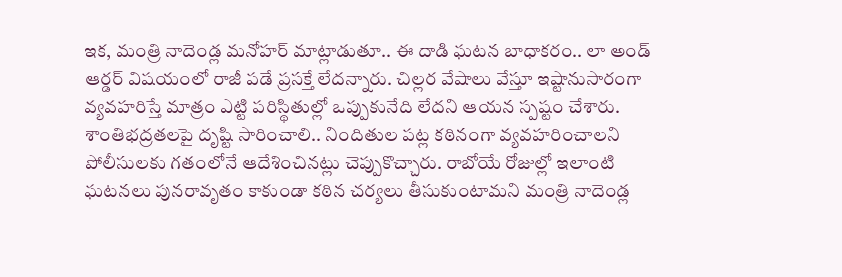ఇక, మంత్రి నాదెండ్ల మనోహర్ మాట్లాడుతూ.. ఈ దాడి ఘటన బాధాకరం.. లా అండ్ ఆర్డర్ విషయంలో రాజీ పడే ప్రసక్తే లేదన్నారు. చిల్లర వేషాలు వేస్తూ ఇష్టానుసారంగా వ్యవహరిస్తే మాత్రం ఎట్టి పరిస్థితుల్లో ఒప్పుకునేది లేదని ఆయన స్పష్టం చేశారు. శాంతిభద్రతలపై దృష్టి సారించాలి.. నిందితుల పట్ల కఠినంగా వ్యవహరించాలని పోలీసులకు గతంలోనే ఆదేశించినట్లు చెప్పుకొచ్చారు. రాబోయే రోజుల్లో ఇలాంటి ఘటనలు పునరావృతం కాకుండా కఠిన చర్యలు తీసుకుంటామని మంత్రి నాదెండ్ల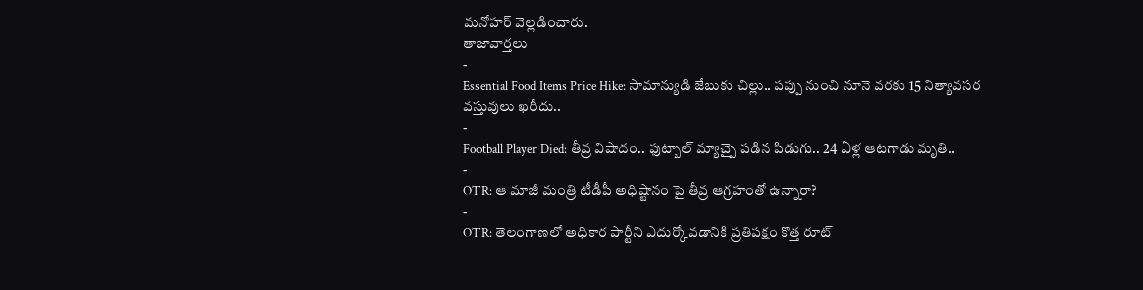మనోహర్ వెల్లడించారు.
తాజావార్తలు
-
Essential Food Items Price Hike: సామాన్యుడి జేబుకు చిల్లు.. పప్పు నుంచి నూనె వరకు 15 నిత్యావసర వస్తువులు ఖరీదు..
-
Football Player Died: తీవ్ర విషాదం.. ఫుట్బాల్ మ్యాచ్పై పడిన పిడుగు.. 24 ఏళ్ల ఆటగాడు మృతి..
-
OTR: ఆ మాజీ మంత్రి టీడీపీ అధిష్టానం పై తీవ్ర ఆగ్రహంతో ఉన్నారా?
-
OTR: తెలంగాణలో అధికార పార్టీని ఎదుర్కోవడానికి ప్రతిపక్షం కొత్త రూట్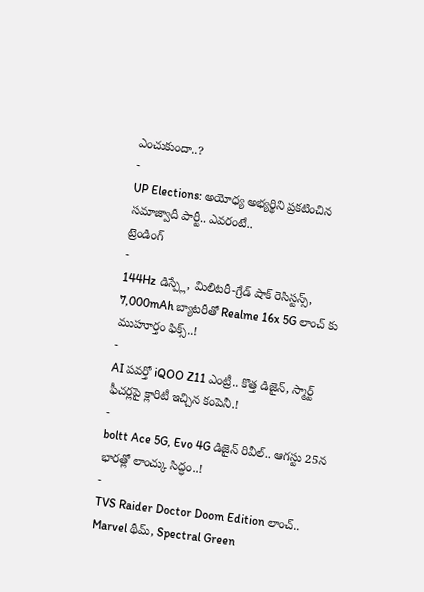ఎంచుకుందా..?
-
UP Elections: అయోధ్య అభ్యర్థిని ప్రకటించిన సమాజ్వాదీ పార్టీ.. ఎవరంటే..
ట్రెండింగ్
-
144Hz డిస్ప్లే, మిలిటరీ-గ్రేడ్ షాక్ రెసిస్టన్స్, 7,000mAh బ్యాటరీతో Realme 16x 5G లాంచ్ కు ముహూర్తం ఫిక్స్..!
-
AI పవర్తో iQOO Z11 ఎంట్రీ.. కొత్త డిజైన్, స్మార్ట్ ఫీచర్లపై క్లారిటీ ఇచ్చిన కంపెనీ.!
-
boltt Ace 5G, Evo 4G డిజైన్ రివీల్.. ఆగస్టు 25న భారత్లో లాంచ్కు సిద్ధం..!
-
TVS Raider Doctor Doom Edition లాంచ్.. Marvel థీమ్, Spectral Green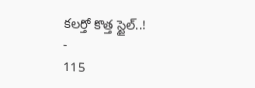కలర్తో కొత్త స్టైల్..!
-
115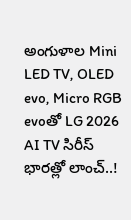అంగుళాల Mini LED TV, OLED evo, Micro RGB evoతో LG 2026 AI TV సిరీస్ భారత్లో లాంచ్..!